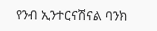የንብ ኢንተርናሽናል ባንክ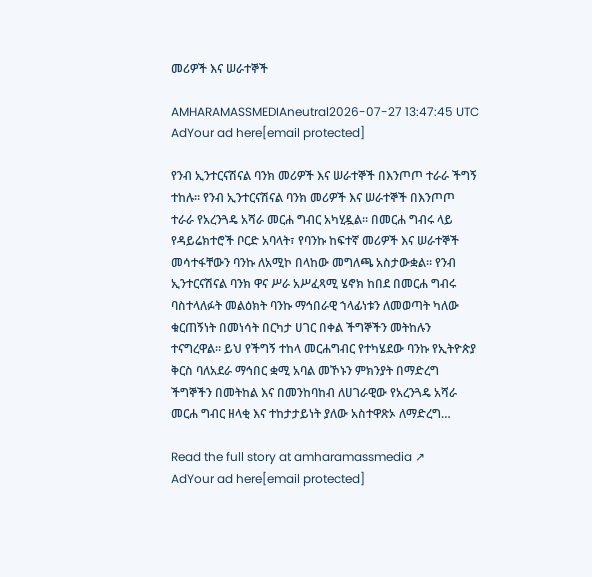መሪዎች እና ሠራተኞች

AMHARAMASSMEDIAneutral2026-07-27 13:47:45 UTC
AdYour ad here[email protected]

የንብ ኢንተርናሽናል ባንክ መሪዎች እና ሠራተኞች በእንጦጦ ተራራ ችግኝ ተከሉ። የንብ ኢንተርናሽናል ባንክ መሪዎች እና ሠራተኞች በእንጦጦ ተራራ የአረንጓዴ አሻራ መርሐ ግብር አካሂዷል። በመርሐ ግብሩ ላይ የዳይሬክተሮች ቦርድ አባላት፣ የባንኩ ከፍተኛ መሪዎች እና ሠራተኞች መሳተፋቸውን ባንኩ ለአሚኮ በላከው መግለጫ አስታውቋል። የንብ ኢንተርናሽናል ባንክ ዋና ሥራ አሥፈጻሚ ሄኖክ ከበደ በመርሐ ግብሩ ባስተላለፉት መልዕክት ባንኩ ማኅበራዊ ኀላፊነቱን ለመወጣት ካለው ቁርጠኝነት በመነሳት በርካታ ሀገር በቀል ችግኞችን መትከሉን ተናግረዋል። ይህ የችግኝ ተከላ መርሐግብር የተካሄደው ባንኩ የኢትዮጵያ ቅርስ ባለአደራ ማኅበር ቋሚ አባል መኾኑን ምክንያት በማድረግ ችግኞችን በመትከል እና በመንከባከብ ለሀገራዊው የአረንጓዴ አሻራ መርሐ ግብር ዘላቂ እና ተከታታይነት ያለው አስተዋጽኦ ለማድረግ…

Read the full story at amharamassmedia ↗
AdYour ad here[email protected]